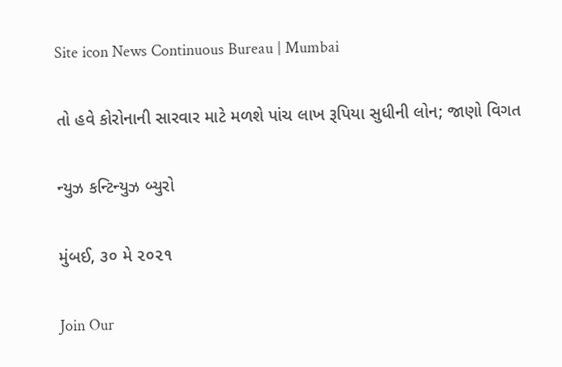Site icon News Continuous Bureau | Mumbai

તો હવે કોરોનાની સારવાર માટે મળશે પાંચ લાખ રૂપિયા સુધીની લોન; જાણો વિગત

ન્યુઝ કન્ટિન્યુઝ બ્યુરો

મુંબઈ, ૩૦ મે ૨૦૨૧

Join Our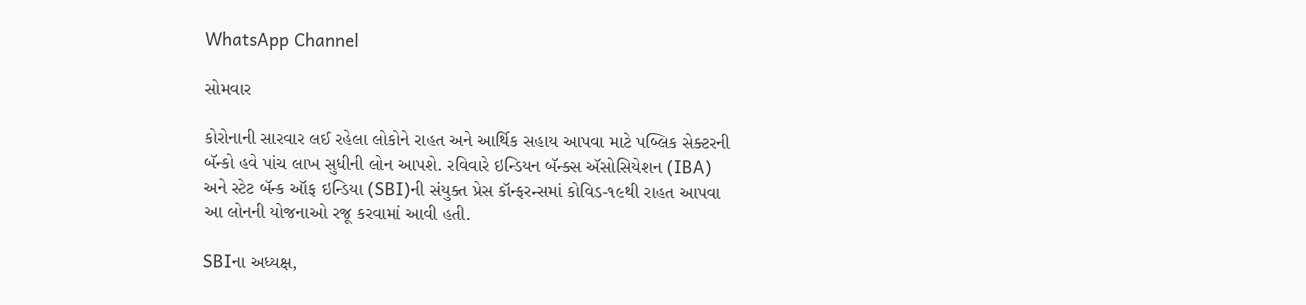WhatsApp Channel

સોમવાર

કોરોનાની સારવાર લઈ રહેલા લોકોને રાહત અને આર્થિક સહાય આપવા માટે પબ્લિક સેક્ટરની બૅન્કો હવે પાંચ લાખ સુધીની લોન આપશે. રવિવારે ઇન્ડિયન બૅન્ક્સ ઍસોસિયેશન (IBA) અને સ્ટેટ બૅન્ક ઑફ ઇન્ડિયા (SBI)ની સંયુક્ત પ્રેસ કૉન્ફરન્સમાં કોવિડ-૧૯થી રાહત આપવા આ લોનની યોજનાઓ રજૂ કરવામાં આવી હતી.

SBIના અધ્યક્ષ,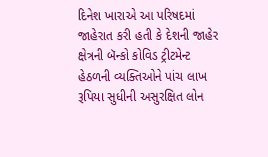દિનેશ ખારાએ આ પરિષદમાં જાહેરાત કરી હતી કે દેશની જાહેર ક્ષેત્રની બૅન્કો કોવિડ ટ્રીટમેન્ટ હેઠળની વ્યક્તિઓને પાંચ લાખ રૂપિયા સુધીની અસુરક્ષિત લોન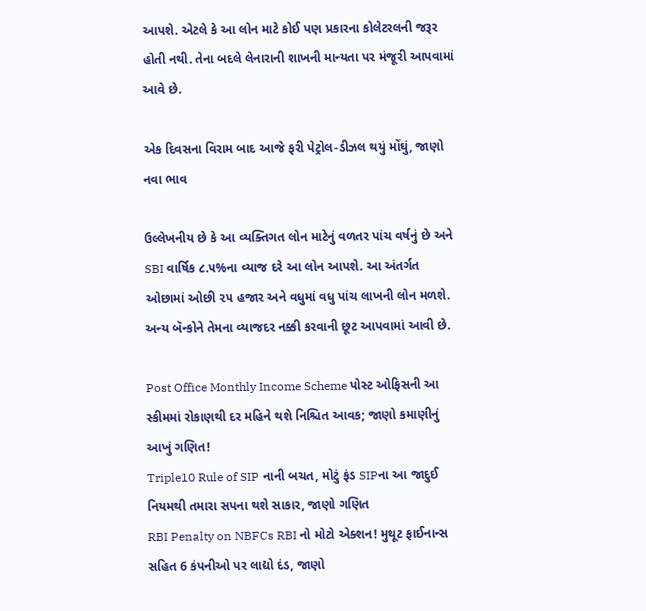આપશે. એટલે કે આ લોન માટે કોઈ પણ પ્રકારના કોલેટરલની જરૂર હોતી નથી. તેના બદલે લેનારાની શાખની માન્યતા પર મંજૂરી આપવામાં આવે છે.

એક દિવસના વિરામ બાદ આજે ફરી પેટ્રોલ-ડીઝલ થયું મોંઘું, જાણો નવા ભાવ

ઉલ્લેખનીય છે કે આ વ્યક્તિગત લોન માટેનું વળતર પાંચ વર્ષનું છે અને SBI વાર્ષિક ૮.૫%ના વ્યાજ દરે આ લોન આપશે. આ અંતર્ગત ઓછામાં ઓછી ૨૫ હજાર અને વધુમાં વધુ પાંચ લાખની લોન મળશે. અન્ય બૅન્કોને તેમના વ્યાજદર નક્કી કરવાની છૂટ આપવામાં આવી છે.

Post Office Monthly Income Scheme પોસ્ટ ઓફિસની આ સ્કીમમાં રોકાણથી દર મહિને થશે નિશ્ચિત આવક; જાણો કમાણીનું આખું ગણિત!
Triple10 Rule of SIP નાની બચત, મોટું ફંડ SIPના આ જાદુઈ નિયમથી તમારા સપના થશે સાકાર, જાણો ગણિત
RBI Penalty on NBFCs RBI નો મોટો એક્શન! મુથૂટ ફાઈનાન્સ સહિત 6 કંપનીઓ પર લાદ્યો દંડ, જાણો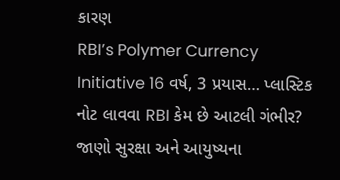કારણ
RBI’s Polymer Currency Initiative 16 વર્ષ, 3 પ્રયાસ… પ્લાસ્ટિક નોટ લાવવા RBI કેમ છે આટલી ગંભીર? જાણો સુરક્ષા અને આયુષ્યના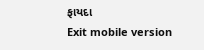ફાયદા
Exit mobile version